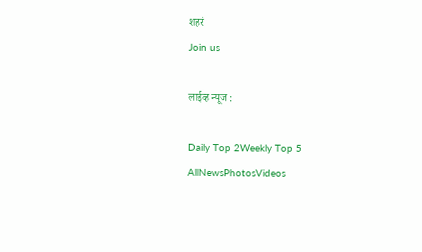शहरं
Join us

लाईव्ह न्यूज :

Daily Top 2Weekly Top 5
AllNewsPhotosVideos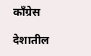काँग्रेस

देशातील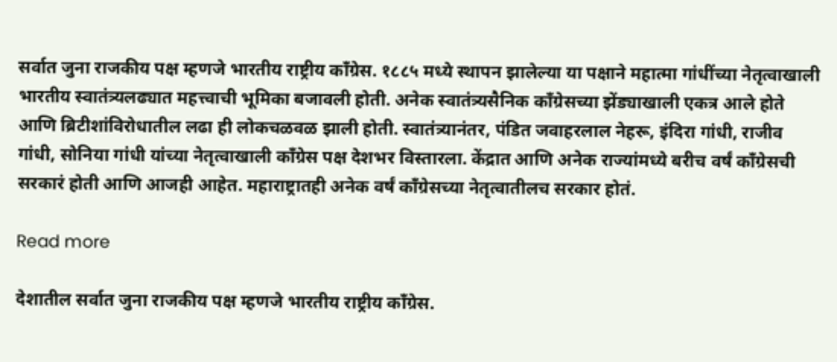सर्वात जुना राजकीय पक्ष म्हणजे भारतीय राष्ट्रीय काँग्रेस. १८८५ मध्ये स्थापन झालेल्या या पक्षाने महात्मा गांधींच्या नेतृत्वाखाली भारतीय स्वातंत्र्यलढ्यात महत्त्वाची भूमिका बजावली होती. अनेक स्वातंत्र्यसैनिक काँग्रेसच्या झेंड्याखाली एकत्र आले होते आणि ब्रिटीशांविरोधातील लढा ही लोकचळवळ झाली होती. स्वातंत्र्यानंतर, पंडित जवाहरलाल नेहरू, इंदिरा गांधी, राजीव गांधी, सोनिया गांधी यांच्या नेतृत्वाखाली काँग्रेस पक्ष देशभर विस्तारला. केंद्रात आणि अनेक राज्यांमध्ये बरीच वर्षं काँग्रेसची सरकारं होती आणि आजही आहेत. महाराष्ट्रातही अनेक वर्षं काँग्रेसच्या नेतृत्वातीलच सरकार होतं.

Read more

देशातील सर्वात जुना राजकीय पक्ष म्हणजे भारतीय राष्ट्रीय काँग्रेस.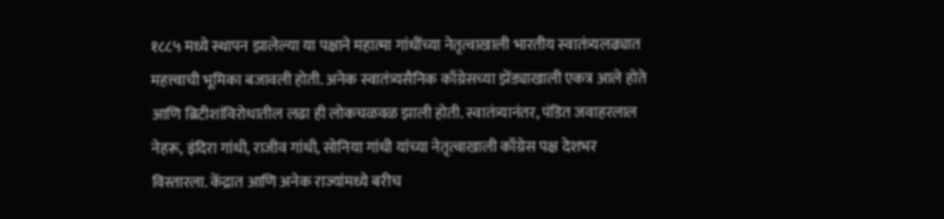१८८५ मध्ये स्थापन झालेल्या या पक्षाने महात्मा गांधींच्या नेतृत्वाखाली भारतीय स्वातंत्र्यलढ्यात महत्त्वाची भूमिका बजावली होती. अनेक स्वातंत्र्यसैनिक काँग्रेसच्या झेंड्याखाली एकत्र आले होते आणि ब्रिटीशांविरोधातील लढा ही लोकचळवळ झाली होती. स्वातंत्र्यानंतर, पंडित जवाहरलाल नेहरू, इंदिरा गांधी, राजीव गांधी, सोनिया गांधी यांच्या नेतृत्वाखाली काँग्रेस पक्ष देशभर विस्तारला. केंद्रात आणि अनेक राज्यांमध्ये बरीच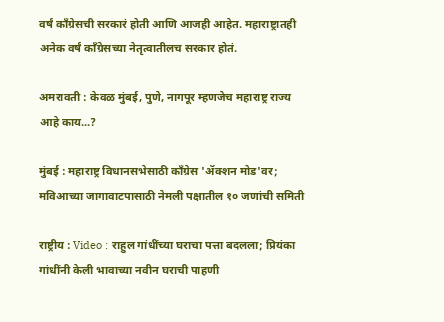वर्षं काँग्रेसची सरकारं होती आणि आजही आहेत. महाराष्ट्रातही अनेक वर्षं काँग्रेसच्या नेतृत्वातीलच सरकार होतं.

अमरावती : केवळ मुंबई, पुणे, नागपूर म्हणजेच महाराष्ट्र राज्य आहे काय...?

मुंबई : महाराष्ट्र विधानसभेसाठी काँग्रेस 'ॲक्शन मोड'वर; मविआच्या जागावाटपासाठी नेमली पक्षातील १० जणांची समिती

राष्ट्रीय : Video : राहुल गांधींच्या घराचा पत्ता बदलला; प्रियंका गांधींनी केली भावाच्या नवीन घराची पाहणी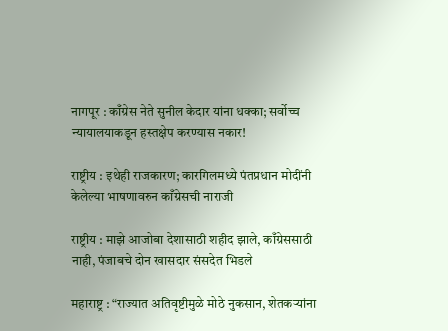नागपूर : काँग्रेस नेते सुनील केदार यांना धक्का; सर्वोच्च न्यायालयाकडून हस्तक्षेप करण्यास नकार!

राष्ट्रीय : इथेही राजकारण; कारगिलमध्ये पंतप्रधान मोदींनी केलेल्या भाषणावरुन काँग्रेसची नाराजी

राष्ट्रीय : माझे आजोबा देशासाठी शहीद झाले, काँग्रेससाठी नाही, पंजाबचे दोन खासदार संसदेत भिडले

महाराष्ट्र : “राज्यात अतिवृष्टीमुळे मोठे नुकसान, शेतकऱ्यांना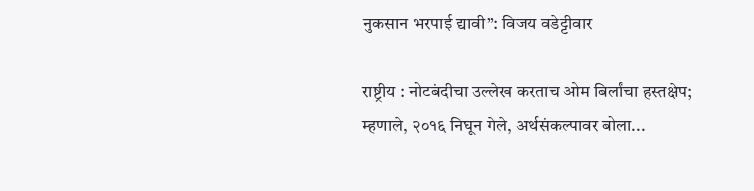नुकसान भरपाई द्यावी”: विजय वडेट्टीवार

राष्ट्रीय : नोटबंदीचा उल्लेख करताच ओम बिर्लांचा हस्तक्षेप; म्हणाले, २०१६ निघून गेले, अर्थसंकल्पावर बोला...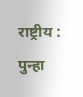राष्ट्रीय : पुन्हा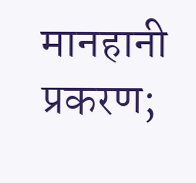मानहानी प्रकरण;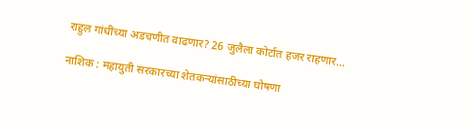राहुल गांधींच्या अडचणीत वाढणार? 26 जुलैला कोर्टात हजर राहणार...

नाशिक : महायुती सरकारच्या शेतकऱ्यांसाठीच्या घोषणा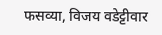फसव्या, विजय वडेट्टीवार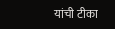यांची टीका